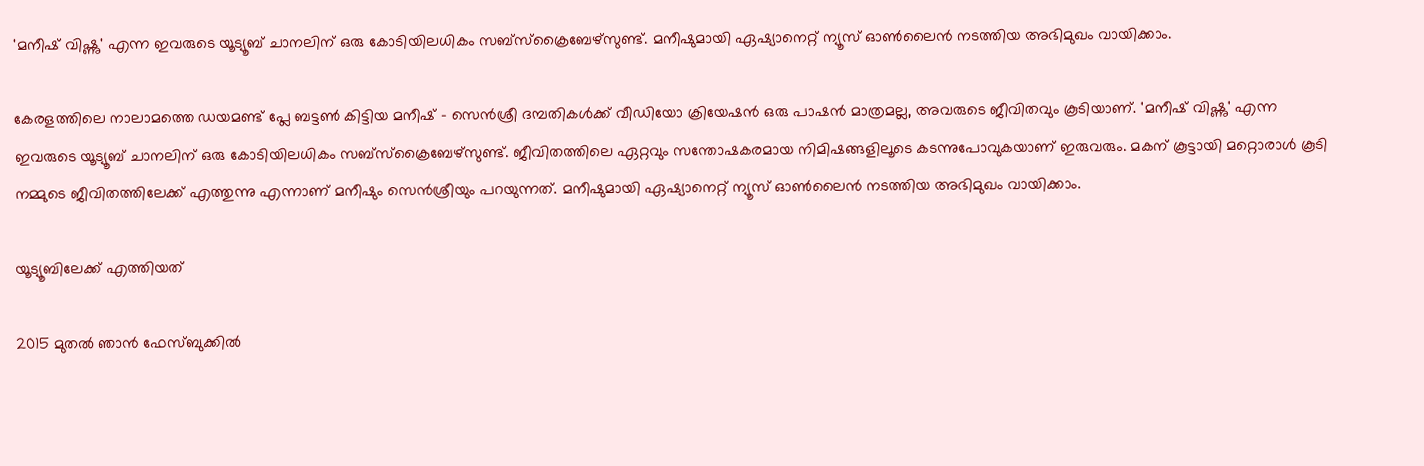'മനീഷ് വിഷ്ണു' എന്ന ഇവരുടെ യൂട്യൂബ് ചാനലിന് ഒരു കോടിയിലധികം സബ്സ്ക്രൈബേഴ്സുണ്ട്. മനീഷുമായി ഏഷ്യാനെറ്റ് ന്യൂസ് ഓണ്‍ലൈന്‍ നടത്തിയ അഭിമുഖം വായിക്കാം.

കേരളത്തിലെ നാലാമത്തെ ഡയമണ്ട് പ്ലേ ബട്ടൺ കിട്ടിയ മനീഷ് - സെൻശ്രീ ദമ്പതികള്‍ക്ക് വീഡിയോ ക്രിയേഷന്‍ ഒരു പാഷന്‍ മാത്രമല്ല, അവരുടെ ജീവിതവും കൂടിയാണ്. 'മനീഷ് വിഷ്ണു' എന്ന ഇവരുടെ യൂട്യൂബ് ചാനലിന് ഒരു കോടിയിലധികം സബ്സ്ക്രൈബേഴ്സുണ്ട്. ജീവിതത്തിലെ ഏറ്റവും സന്തോഷകരമായ നിമിഷങ്ങളിലൂടെ കടന്നുപോവുകയാണ് ഇരുവരും. മകന് കൂട്ടായി മറ്റൊരാൾ കൂടി നമ്മുടെ ജീവിതത്തിലേക്ക് എത്തുന്നു എന്നാണ് മനീഷും സെൻശ്രീയും പറയുന്നത്. മനീഷുമായി ഏഷ്യാനെറ്റ് ന്യൂസ് ഓണ്‍ലൈന്‍ നടത്തിയ അഭിമുഖം വായിക്കാം.

യൂട്യൂബിലേക്ക് എത്തിയത്

2015 മുതല്‍ ഞാന്‍ ഫേസ്ബുക്കില്‍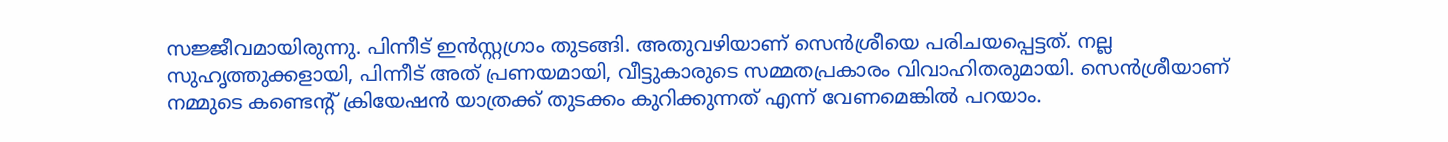സജ്ജീവമായിരുന്നു. പിന്നീട് ഇന്‍സ്റ്റഗ്രാം തുടങ്ങി. അതുവഴിയാണ് സെൻശ്രീയെ പരിചയപ്പെട്ടത്. നല്ല സുഹൃത്തുക്കളായി, പിന്നീട് അത് പ്രണയമായി, വീട്ടുകാരുടെ സമ്മതപ്രകാരം വിവാഹിതരുമായി. സെൻശ്രീയാണ് നമ്മുടെ കണ്ടെന്‍റ് ക്രിയേഷന്‍ യാത്രക്ക് തുടക്കം കുറിക്കുന്നത് എന്ന് വേണമെങ്കില്‍ പറയാം.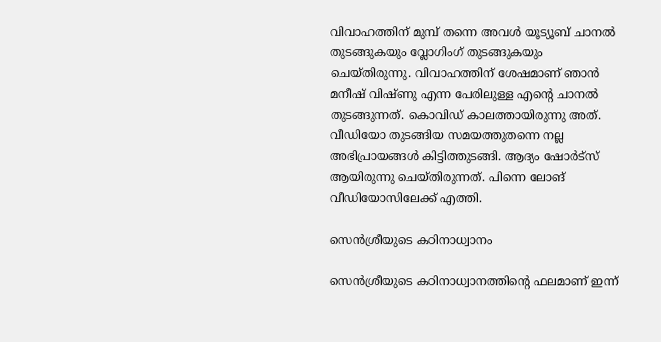വിവാഹത്തിന് മുമ്പ് തന്നെ അവള്‍ യൂട്യൂബ് ചാനല്‍ തുടങ്ങുകയും വ്ലോഗിംഗ് തുടങ്ങുകയും ചെയ്തിരുന്നു. വിവാഹത്തിന് ശേഷമാണ് ഞാന്‍ മനീഷ് വിഷ്ണു എന്ന പേരിലുള്ള എന്‍റെ ചാനല്‍ തുടങ്ങുന്നത്. കൊവിഡ് കാലത്തായിരുന്നു അത്. വീഡിയോ തുടങ്ങിയ സമയത്തുതന്നെ നല്ല അഭിപ്രായങ്ങള്‍ കിട്ടിത്തുടങ്ങി. ആദ്യം ഷോർട്സ് ആയിരുന്നു ചെയ്തിരുന്നത്. പിന്നെ ലോങ് വീഡിയോസിലേക്ക് എത്തി.

സെൻശ്രീയുടെ കഠിനാധ്വാനം

സെന്‍ശ്രീയുടെ കഠിനാധ്വാനത്തിന്‍റെ ഫലമാണ് ഇന്ന്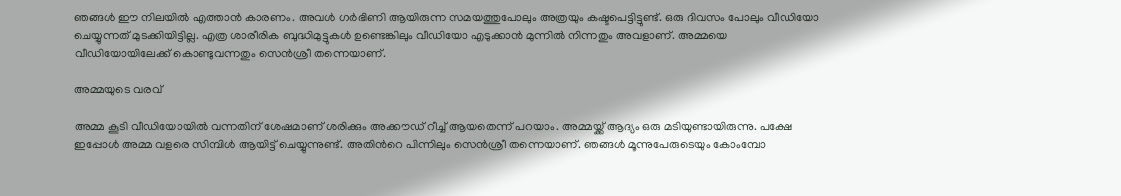ഞങ്ങള്‍ ഈ നിലയില്‍ എത്താന്‍ കാരണം. അവൾ ഗർഭിണി ആയിരുന്ന സമയത്തുപോലും അത്രയും കഷ്ടപെട്ടിട്ടുണ്ട്. ഒരു ദിവസം പോലും വീഡിയോ ചെയ്യുന്നത് മുടക്കിയിട്ടില്ല. എത്ര ശാരീരിക ബുദ്ധിമുട്ടുകള്‍ ഉണ്ടെങ്കിലും വീഡിയോ എടുക്കാന്‍ മുന്നില്‍ നിന്നതും അവളാണ്. അമ്മയെ വീഡിയോയിലേക്ക് കൊണ്ടുവന്നതും സെന്‍ശ്രീ തന്നെയാണ്.

അമ്മയുടെ വരവ്

അമ്മ കൂടി വീഡിയോയില്‍ വന്നതിന് ശേഷമാണ് ശരിക്കും അക്കൗഡ് റീച്ച് ആയതെന്ന് പറയാം. അമ്മയ്ക്ക് ആദ്യം ഒരു മടിയുണ്ടായിരുന്നു. പക്ഷേ ഇപ്പോള്‍ അമ്മ വളരെ സിമ്പിൾ ആയിട്ട് ചെയ്യുന്നുണ്ട്. അതിന്‍റെ പിന്നിലും സെന്‍ശ്രീ തന്നെയാണ്. ഞങ്ങൾ മൂന്നുപേരുടെയും കോംമ്പോ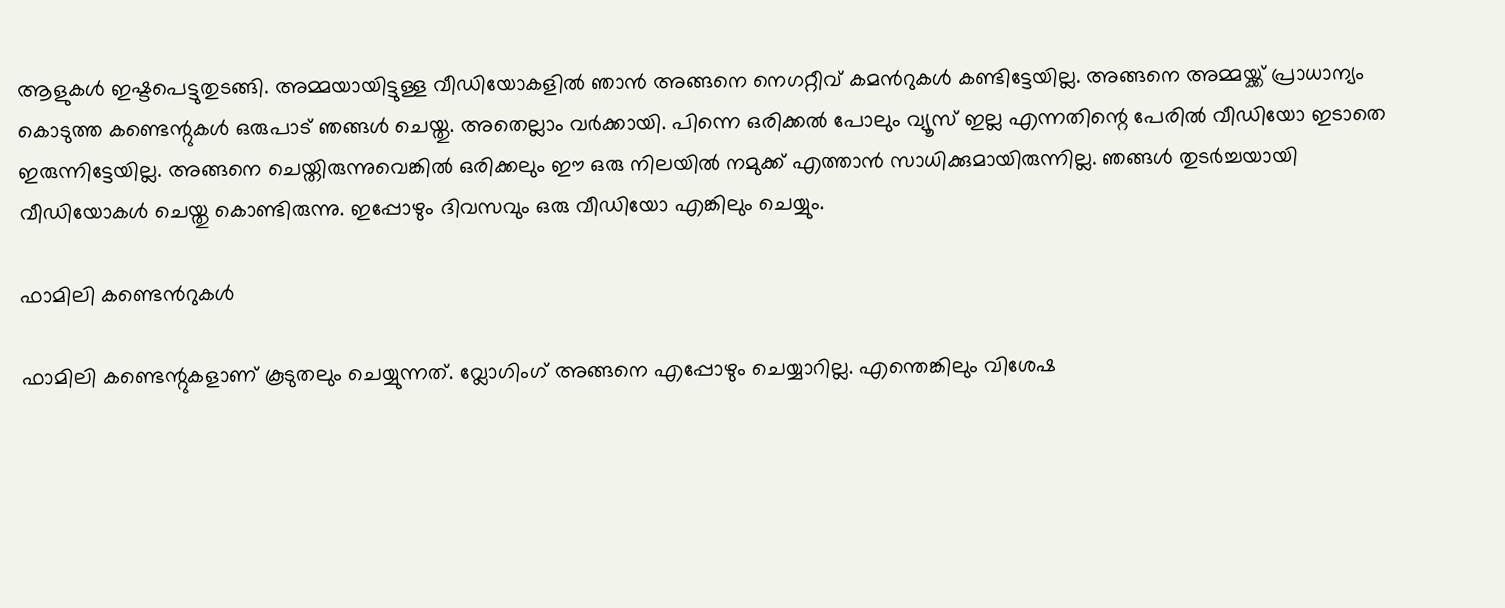ആളുകൾ ഇഷ്ടപെട്ടുതുടങ്ങി. അമ്മയായിട്ടുള്ള വീഡിയോകളില്‍ ഞാൻ അങ്ങനെ നെഗറ്റീവ് കമന്‍റുകള്‍ കണ്ടിട്ടേയില്ല. അങ്ങനെ അമ്മയ്ക്ക് പ്രാധാന്യം കൊടുത്ത കണ്ടെന്റുകൾ ഒരുപാട് ഞങ്ങള്‍ ചെയ്തു. അതെല്ലാം വര്‍ക്കായി. പിന്നെ ഒരിക്കല്‍ പോലും വ്യൂസ് ഇല്ല എന്നതിന്റെ പേരിൽ വീഡിയോ ഇടാതെ ഇരുന്നിട്ടേയില്ല. അങ്ങനെ ചെയ്തിരുന്നുവെങ്കിൽ ഒരിക്കലും ഈ ഒരു നിലയിൽ നമുക്ക് എത്താൻ സാധിക്കുമായിരുന്നില്ല. ഞങ്ങള്‍ തുടര്‍ച്ചയായി വീഡിയോകള്‍ ചെയ്തു കൊണ്ടിരുന്നു. ഇപ്പോഴും ദിവസവും ഒരു വീഡിയോ എങ്കിലും ചെയ്യും.

ഫാമിലി കണ്ടെന്‍റുകള്‍

ഫാമിലി കണ്ടെന്റുകളാണ് കൂടുതലും ചെയ്യുന്നത്. വ്ലോഗിംഗ് അങ്ങനെ എപ്പോഴും ചെയ്യാറില്ല. എന്തെങ്കിലും വിശേഷ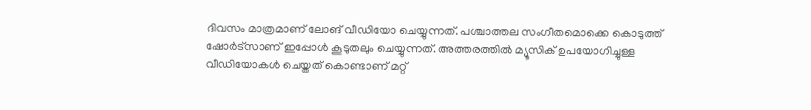ദിവസം മാത്രമാണ് ലോങ് വീഡിയോ ചെയ്യുന്നത്. പശ്ചാത്തല സംഗീതമൊക്കെ കൊടുത്ത് ഷോർട്സാണ് ഇപ്പോള്‍ കൂടുതലും ചെയ്യുന്നത്. അത്തരത്തില്‍ മ്യൂസിക് ഉപയോഗിച്ചുള്ള വീഡിയോകള്‍ ചെയ്തത് കൊണ്ടാണ് മറ്റ്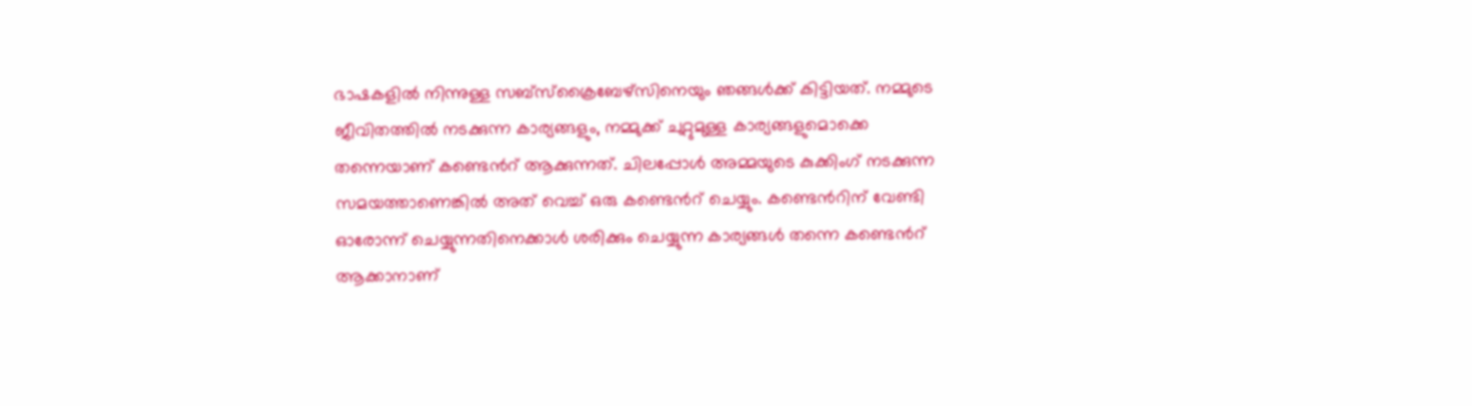ഭാഷകളില്‍ നിന്നുള്ള സബ്സ്ക്രൈബേഴ്സിനെയും ഞങ്ങള്‍ക്ക് കിട്ടിയത്. നമ്മുടെ ജീവിതത്തില്‍ നടക്കുന്ന കാര്യങ്ങളും, നമ്മുക്ക് ചുറ്റുമുള്ള കാര്യങ്ങളുമൊക്കെ തന്നെയാണ് കണ്ടെന്‍റ് ആക്കുന്നത്. ചിലപ്പോള്‍ അമ്മയുടെ കുക്കിംഗ് നടക്കുന്ന സമയത്താണെങ്കില്‍ അത് വെച്ച് ഒരു കണ്ടെന്‍റ് ചെയ്യും. കണ്ടെന്‍റിന് വേണ്ടി ഓരോന്ന് ചെയ്യുന്നതിനെക്കാള്‍ ശരിക്കും ചെയ്യുന്ന കാര്യങ്ങള്‍ തന്നെ കണ്ടെന്‍റ് ആക്കാനാണ്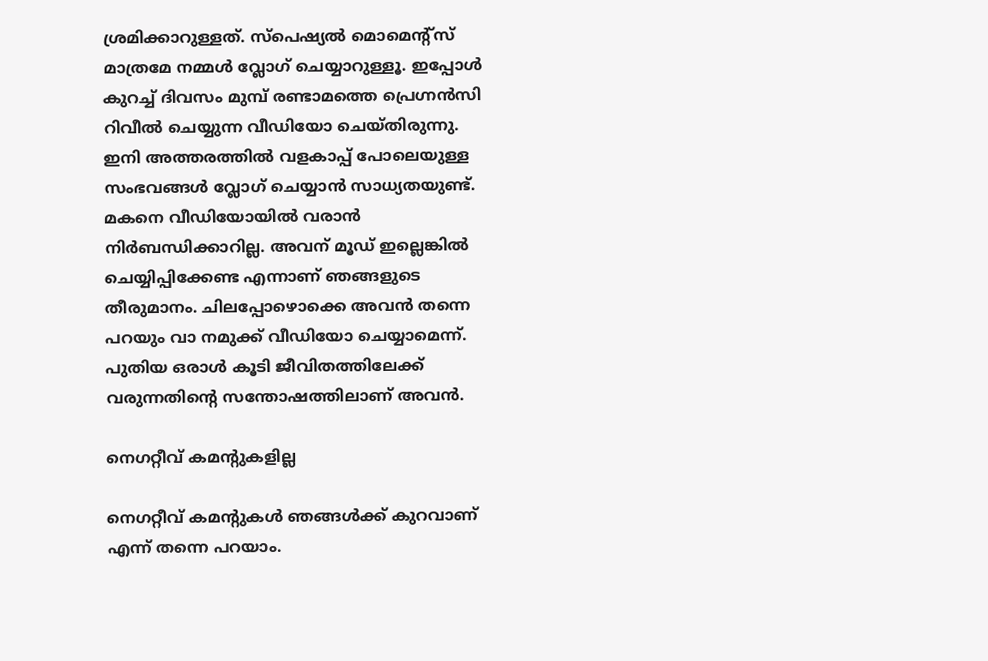ശ്രമിക്കാറുള്ളത്. സ്പെഷ്യൽ മൊമെന്റ്സ് മാത്രമേ നമ്മൾ വ്ലോഗ് ചെയ്യാറുള്ളൂ. ഇപ്പോള്‍ കുറച്ച് ദിവസം മുമ്പ് രണ്ടാമത്തെ പ്രെഗ്നൻസി റിവീല്‍ ചെയ്യുന്ന വീഡിയോ ചെയ്തിരുന്നു. ഇനി അത്തരത്തില്‍ വളകാപ്പ് പോലെയുള്ള സംഭവങ്ങള്‍ വ്ലോഗ് ചെയ്യാന്‍ സാധ്യതയുണ്ട്. മകനെ വീഡിയോയില്‍ വരാന്‍ നിർബന്ധിക്കാറില്ല. അവന് മൂഡ് ഇല്ലെങ്കില്‍ ചെയ്യിപ്പിക്കേണ്ട എന്നാണ് ഞങ്ങളുടെ തീരുമാനം. ചിലപ്പോഴൊക്കെ അവന്‍ തന്നെ പറയും വാ നമുക്ക് വീഡിയോ ചെയ്യാമെന്ന്. പുതിയ ഒരാള്‍ കൂടി ജീവിതത്തിലേക്ക് വരുന്നതിന്‍റെ സന്തോഷത്തിലാണ് അവന്‍.

നെഗറ്റീവ് കമന്‍റുകളില്ല

നെഗറ്റീവ് കമന്‍റുകള്‍ ഞങ്ങള്‍ക്ക് കുറവാണ് എന്ന് തന്നെ പറയാം.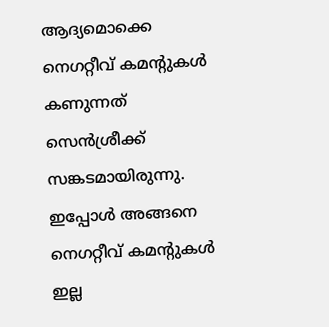ആദ്യമൊക്കെ നെഗറ്റീവ് കമന്‍റുകള്‍ കണുന്നത് സെൻശ്രീക്ക് സങ്കടമായിരുന്നു. ഇപ്പോള്‍ അങ്ങനെ നെഗറ്റീവ് കമന്‍റുകള്‍ ഇല്ല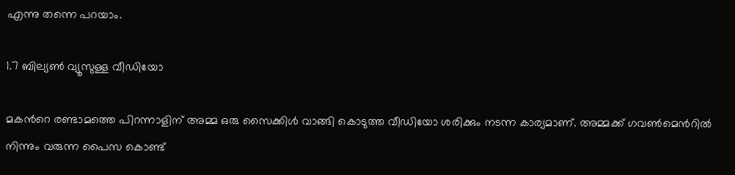എന്നു തന്നെ പറയാം.

1.7 ബില്യൺ വ്യൂസുള്ള വീഡിയോ

മകന്‍റെ രണ്ടാമത്തെ പിറന്നാളിന് അമ്മ ഒരു സൈക്കിൾ വാങ്ങി കൊടുത്ത വീഡിയോ ശരിക്കും നടന്ന കാര്യമാണ്. അമ്മക്ക് ഗവൺമെന്‍റില്‍ നിന്നും വരുന്ന പൈസ കൊണ്ട്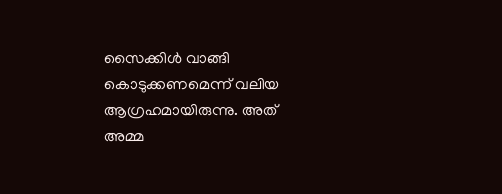സൈക്കിള്‍ വാങ്ങി കൊടുക്കണമെന്ന് വലിയ ആഗ്രഹമായിരുന്നു. അത് അമ്മ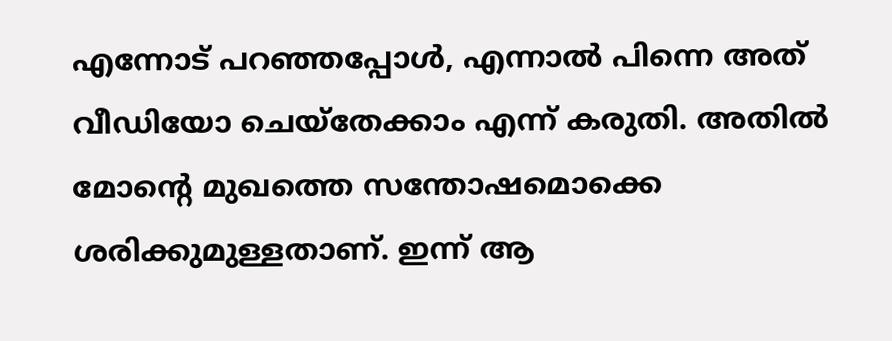എന്നോട് പറഞ്ഞപ്പോള്‍, എന്നാല്‍ പിന്നെ അത് വീഡിയോ ചെയ്തേക്കാം എന്ന് കരുതി. അതില്‍ മോന്‍റെ മുഖത്തെ സന്തോഷമൊക്കെ ശരിക്കുമുള്ളതാണ്. ഇന്ന് ആ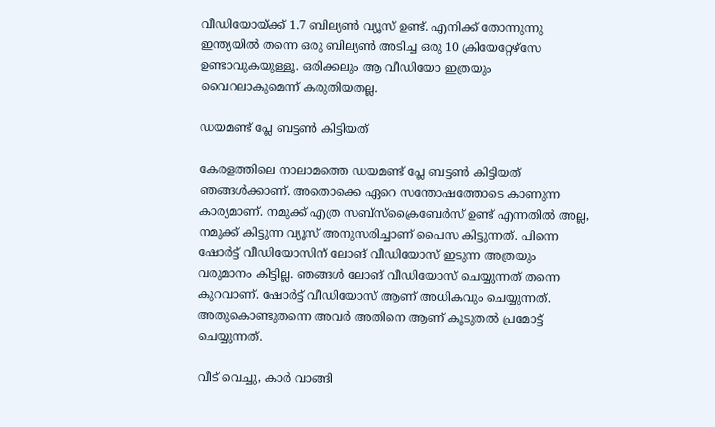വീഡിയോയ്ക്ക് 1.7 ബില്യൺ വ്യൂസ് ഉണ്ട്. എനിക്ക് തോന്നുന്നു ഇന്ത്യയിൽ തന്നെ ഒരു ബില്യൺ അടിച്ച ഒരു 10 ക്രിയേറ്റേഴ്സേ ഉണ്ടാവുകയുള്ളൂ. ഒരിക്കലും ആ വീഡിയോ ഇത്രയും വൈറലാകുമെന്ന് കരുതിയതല്ല.

ഡയമണ്ട് പ്ലേ ബട്ടൺ കിട്ടിയത്

കേരളത്തിലെ നാലാമത്തെ ഡയമണ്ട് പ്ലേ ബട്ടൺ കിട്ടിയത് ഞങ്ങള്‍ക്കാണ്. അതൊക്കെ ഏറെ സന്തോഷത്തോടെ കാണുന്ന കാര്യമാണ്. നമുക്ക് എത്ര സബ്സ്ക്രൈബേർസ് ഉണ്ട് എന്നതിൽ അല്ല, നമുക്ക് കിട്ടുന്ന വ്യൂസ് അനുസരിച്ചാണ് പൈസ കിട്ടുന്നത്. പിന്നെ ഷോർട്ട് വീഡിയോസിന് ലോങ് വീഡിയോസ് ഇടുന്ന അത്രയും വരുമാനം കിട്ടില്ല. ഞങ്ങൾ ലോങ് വീഡിയോസ് ചെയ്യുന്നത് തന്നെ കുറവാണ്. ഷോർട്ട് വീഡിയോസ് ആണ് അധികവും ചെയ്യുന്നത്. അതുകൊണ്ടുതന്നെ അവർ അതിനെ ആണ് കൂടുതൽ പ്രമോട്ട് ചെയ്യുന്നത്.

വീട് വെച്ചു, കാര്‍ വാങ്ങി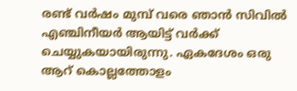രണ്ട് വര്‍ഷം മുമ്പ് വരെ ഞാൻ സിവിൽ എഞ്ചിനീയർ ആയിട്ട് വർക്ക് ചെയ്യുകയായിരുന്നു. ഏകദേശം ഒരു ആറ് കൊല്ലത്തോളം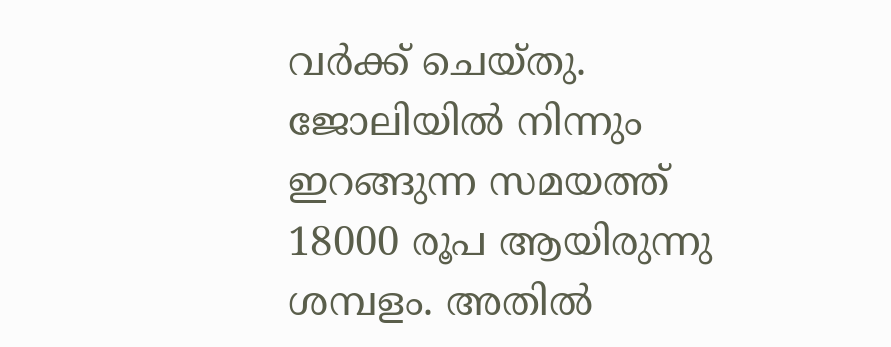വർക്ക് ചെയ്തു. ജോലിയില്‍ നിന്നും ഇറങ്ങുന്ന സമയത്ത് 18000 രൂപ ആയിരുന്നു ശമ്പളം. അതില്‍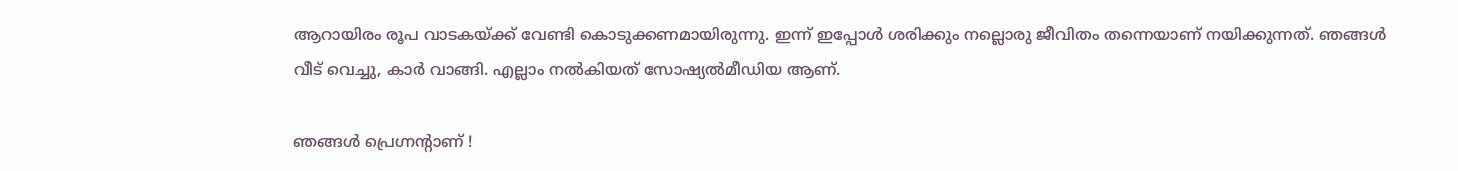ആറായിരം രൂപ വാടകയ്ക്ക് വേണ്ടി കൊടുക്കണമായിരുന്നു. ഇന്ന് ഇപ്പോള്‍ ശരിക്കും നല്ലൊരു ജീവിതം തന്നെയാണ് നയിക്കുന്നത്. ഞങ്ങള്‍ വീട് വെച്ചു, കാര്‍ വാങ്ങി. എല്ലാം നൽകിയത് സോഷ്യൽമീഡിയ ആണ്.

ഞങ്ങൾ പ്രെഗ്നന്റാണ് !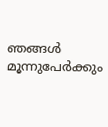ഞങ്ങൾ മൂന്നുപേർക്കും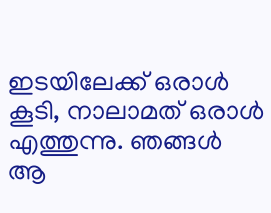ഇടയിലേക്ക് ഒരാൾ കൂടി, നാലാമത് ഒരാൾ എത്തുന്നു. ഞങ്ങൾ ആ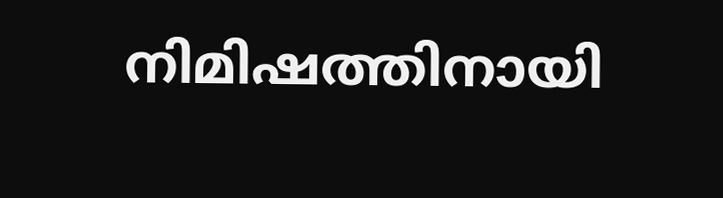നിമിഷത്തിനായി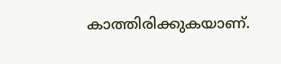കാത്തിരിക്കുകയാണ്.